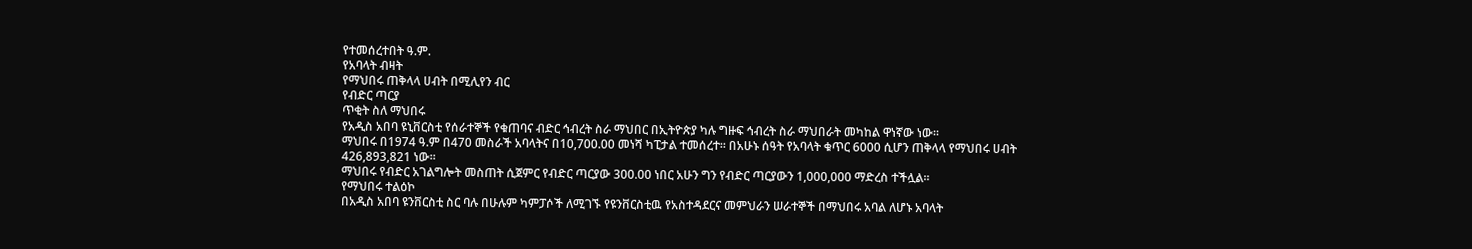የተመሰረተበት ዓ.ም.
የአባላት ብዛት
የማህበሩ ጠቅላላ ሀብት በሚሊየን ብር
የብድር ጣርያ
ጥቂት ስለ ማህበሩ
የአዲስ አበባ ዩኒቨርስቲ የሰራተኞች የቁጠባና ብድር ኅብረት ስራ ማህበር በኢትዮጵያ ካሉ ግዙፍ ኅብረት ስራ ማህበራት መካከል ዋነኛው ነው፡፡
ማህበሩ በ1974 ዓ.ም በ470 መስራች አባላትና በ10,700.00 መነሻ ካፒታል ተመሰረተ፡፡ በአሁኑ ሰዓት የአባላት ቁጥር 6000 ሲሆን ጠቅላላ የማህበሩ ሀብት 426,893,821 ነው፡፡
ማህበሩ የብድር አገልግሎት መስጠት ሲጀምር የብድር ጣርያው 300.00 ነበር አሁን ግን የብድር ጣርያውን 1,000,000 ማድረስ ተችሏል፡፡
የማህበሩ ተልዕኮ
በአዲስ አበባ ዩንቨርስቲ ስር ባሉ በሁሉም ካምፓሶች ለሚገኙ የዩንቨርስቲዉ የአስተዳደርና መምህራን ሠራተኞች በማህበሩ አባል ለሆኑ አባላት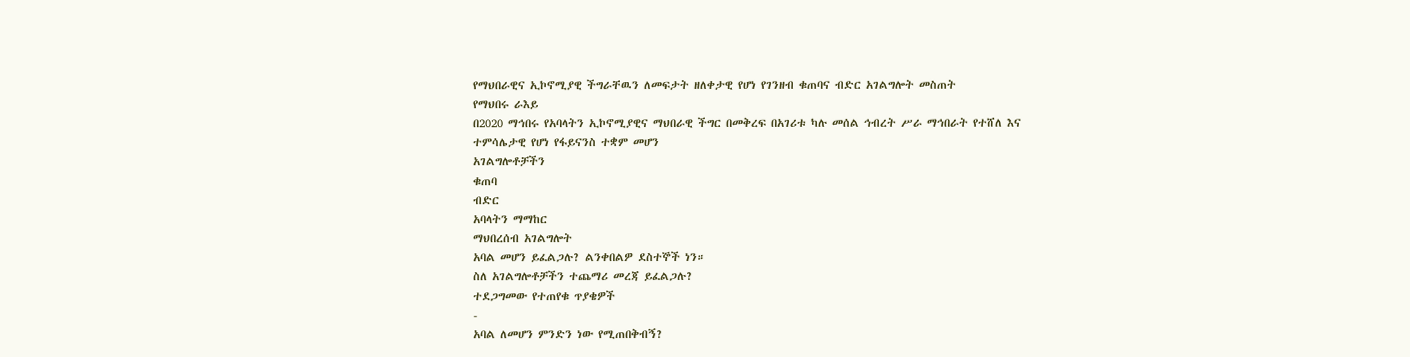የማህበራዊና ኢኮኖሚያዊ ችግራቸዉን ለመፍታት ዘለቀታዊ የሆነ የገንዘብ ቁጠባና ብድር አገልግሎት መስጠት
የማህበሩ ራእይ
በ2020 ማኅበሩ የአባላትን ኢኮኖሚያዊና ማህበራዊ ችግር በመቅረፍ በአገሪቱ ካሉ መሰል ኅብረት ሥራ ማኅበራት የተሸለ እና ተምሳሌታዊ የሆነ የፋይናንስ ተቋም መሆን
አገልግሎቶቻችን
ቁጠባ
ብድር
አባላትን ማማከር
ማህበረሰብ አገልግሎት
አባል መሆን ይፈልጋሉ? ልንቀበልዎ ደስተኞች ነን።
ስለ አገልግሎቶቻችን ተጨማሪ መረጃ ይፈልጋሉ?
ተደጋግመው የተጠየቁ ጥያቄዎች
-
አባል ለመሆን ምንድን ነው የሚጠበቅብኝ?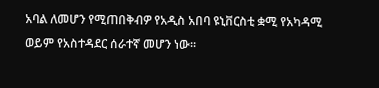አባል ለመሆን የሚጠበቅብዎ የአዲስ አበባ ዩኒቨርስቲ ቋሚ የአካዳሚ ወይም የአስተዳደር ሰራተኛ መሆን ነው።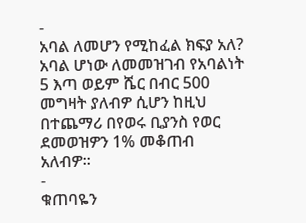-
አባል ለመሆን የሚከፈል ክፍያ አለ?
አባል ሆነው ለመመዝገብ የአባልነት 5 እጣ ወይም ሼር በብር 500 መግዛት ያለብዎ ሲሆን ከዚህ በተጨማሪ በየወሩ ቢያንስ የወር ደመወዝዎን 1% መቆጠብ አለብዎ።
-
ቁጠባዬን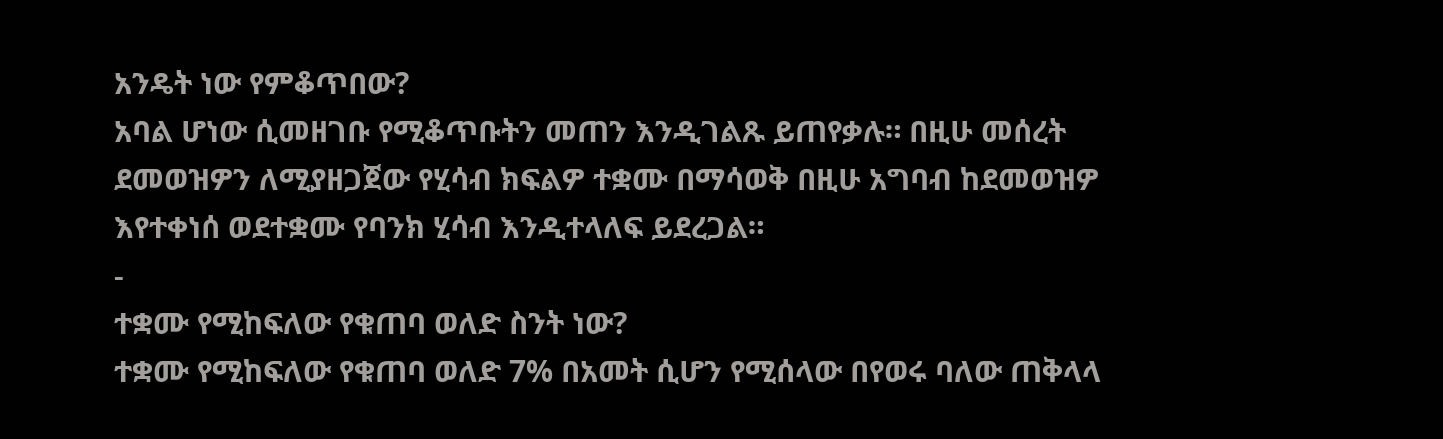አንዴት ነው የምቆጥበው?
አባል ሆነው ሲመዘገቡ የሚቆጥቡትን መጠን እንዲገልጹ ይጠየቃሉ። በዚሁ መሰረት ደመወዝዎን ለሚያዘጋጀው የሂሳብ ክፍልዎ ተቋሙ በማሳወቅ በዚሁ አግባብ ከደመወዝዎ እየተቀነሰ ወደተቋሙ የባንክ ሂሳብ እንዲተላለፍ ይደረጋል።
-
ተቋሙ የሚከፍለው የቁጠባ ወለድ ስንት ነው?
ተቋሙ የሚከፍለው የቁጠባ ወለድ 7% በአመት ሲሆን የሚሰላው በየወሩ ባለው ጠቅላላ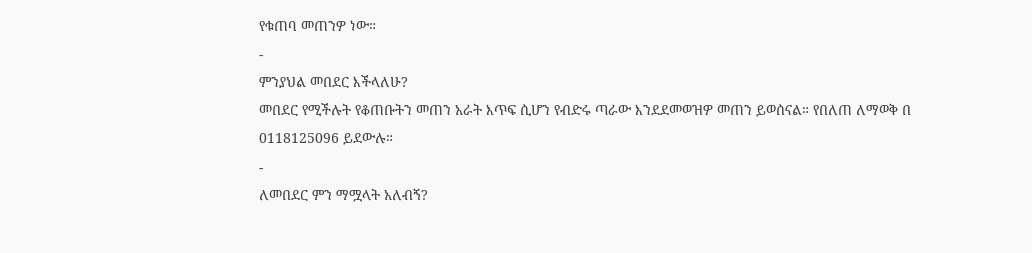የቁጠባ መጠንዎ ነው።
-
ምንያህል መበደር እችላለሁ?
መበደር የሚችሉት የቆጠቡትን መጠን አራት እጥፍ ሲሆን የብድሩ ጣራው እንደደመወዝዎ መጠን ይወሰናል። የበለጠ ለማወቅ በ 0118125096 ይደውሉ።
-
ለመበደር ምን ማሟላት አለብኝ?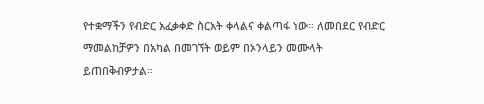የተቋማችን የብድር አፈቃቀድ ስርአት ቀላልና ቀልጣፋ ነው። ለመበደር የብድር ማመልከቻዎን በአካል በመገኘት ወይም በኦንላይን መሙላት ይጠበቅብዎታል።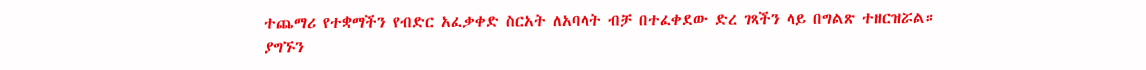ተጨማሪ የተቋማችን የብድር አፈቃቀድ ስርአት ለአባላት ብቻ በተፈቀደው ድረ ገጻችን ላይ በግልጽ ተዘርዝሯል።
ያግኙን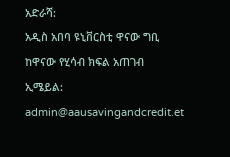አድራሻ:
አዲስ አበባ ዩኒቨርስቲ ዋናው ግቢ
ከዋናው የሂሳብ ክፍል አጠገብ
ኢሜይል:
admin@aausavingandcredit.et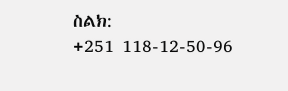ስልክ:
+251 118-12-50-96